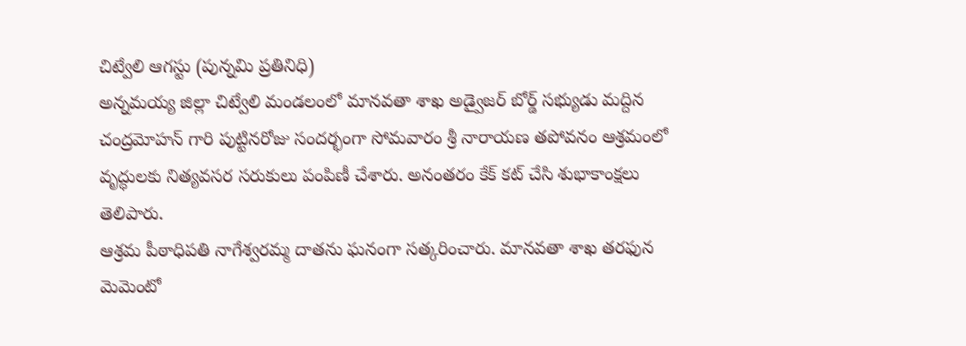చిట్వేలి ఆగస్టు (పున్నమి ప్రతినిధి)
అన్నమయ్య జిల్లా చిట్వేలి మండలంలో మానవతా శాఖ అడ్వైజర్ బోర్డ్ సభ్యుడు మద్దిన చంద్రమోహన్ గారి పుట్టినరోజు సందర్భంగా సోమవారం శ్రీ నారాయణ తపోవనం ఆశ్రమంలో వృద్ధులకు నిత్యవసర సరుకులు పంపిణీ చేశారు. అనంతరం కేక్ కట్ చేసి శుభాకాంక్షలు తెలిపారు.
ఆశ్రమ పీఠాధిపతి నాగేశ్వరమ్మ దాతను ఘనంగా సత్కరించారు. మానవతా శాఖ తరఫున మెమెంటో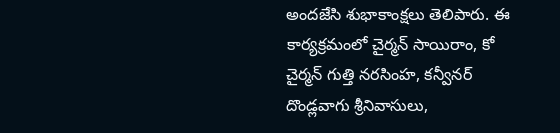అందజేసి శుభాకాంక్షలు తెలిపారు. ఈ కార్యక్రమంలో చైర్మన్ సాయిరాం, కో చైర్మన్ గుత్తి నరసింహ, కన్వీనర్ దొండ్లవాగు శ్రీనివాసులు,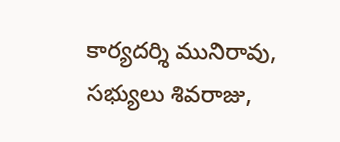కార్యదర్శి మునిరావు, సభ్యులు శివరాజు,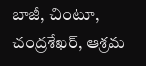బాజీ, చింటూ, చంద్రశేఖర్, ఆశ్రమ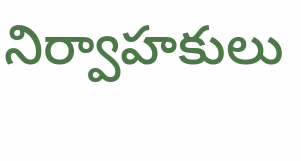నిర్వాహకులు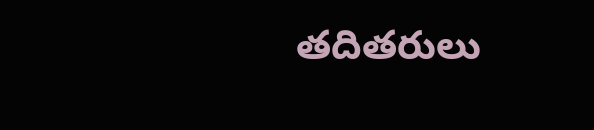తదితరులు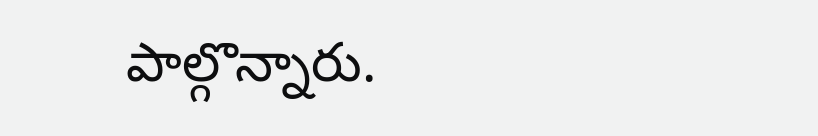పాల్గొన్నారు.